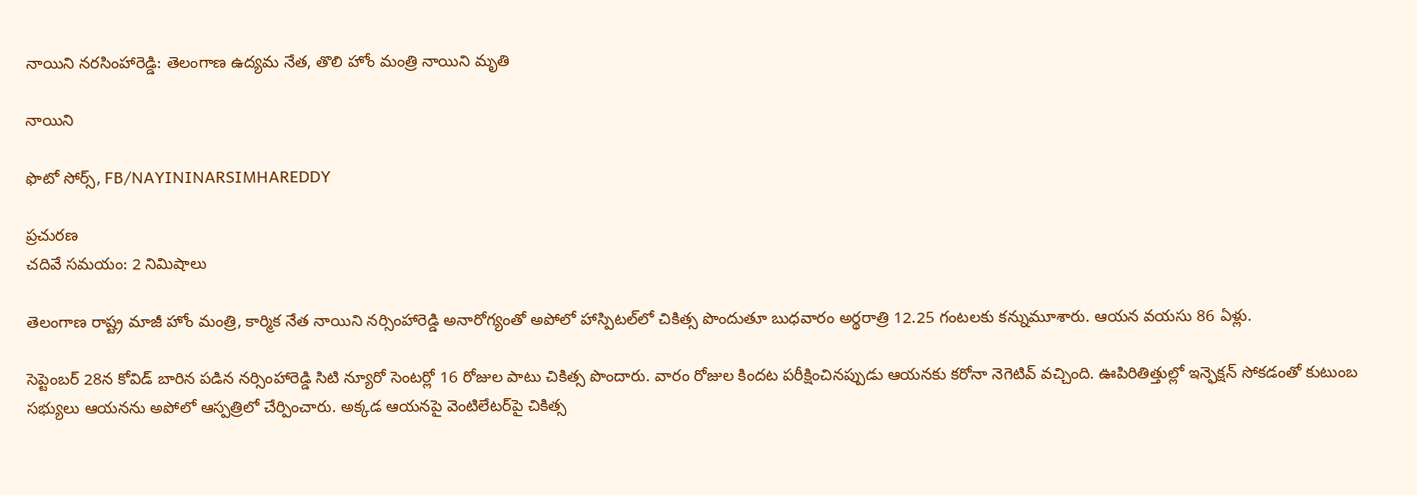నాయిని నరసింహారెడ్డి: తెలంగాణ ఉద్యమ నేత, తొలి హోం మంత్రి నాయిని మృతి

నాయిని

ఫొటో సోర్స్, FB/NAYININARSIMHAREDDY

ప్రచురణ
చదివే సమయం: 2 నిమిషాలు

తెలంగాణ రాష్ట్ర మాజీ హోం మంత్రి, కార్మిక నేత నాయిని నర్సింహారెడ్డి అనారోగ్యంతో అపోలో హాస్పిటల్‌లో చికిత్స పొందుతూ బుధవారం అర్థరాత్రి 12.25 గంటలకు కన్నుమూశారు. ఆయన వయసు 86 ఏళ్లు.

సెప్టెంబర్ 28న కోవిడ్ బారిన పడిన నర్సింహారెడ్డి సిటి న్యూరో సెంటర్లో 16 రోజుల పాటు చికిత్స పొందారు. వారం రోజుల కిందట పరీక్షించినప్పుడు ఆయనకు కరోనా నెగెటివ్ వచ్చింది. ఊపిరితిత్తుల్లో ఇన్ఫెక్షన్ సోకడంతో కుటుంబ సభ్యులు ఆయనను అపోలో ఆస్పత్రిలో చేర్పించారు. అక్కడ ఆయనపై వెంటిలేటర్‌పై చికిత్స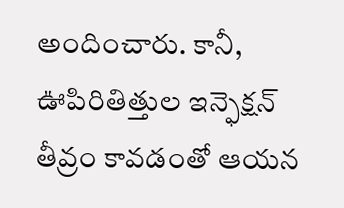అందించారు. కానీ, ఊపిరితిత్తుల ఇన్ఫెక్షన్ తీవ్రం కావడంతో ఆయన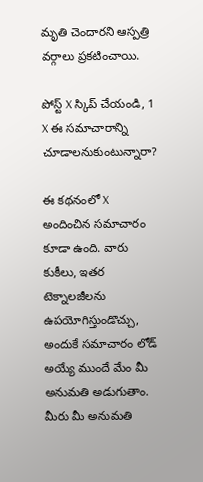మృతి చెందారని ఆస్పత్రి వర్గాలు ప్రకటించాయి.

పోస్ట్‌ X స్కిప్ చేయండి, 1
X ఈ సమాచారాన్ని చూడాలనుకుంటున్నారా?

ఈ కథనంలో X అందించిన సమాచారం కూడా ఉంది. వారు కుకీలు, ఇతర టెక్నాలజీలను ఉపయోగిస్తుండొచ్చు, అందుకే సమాచారం లోడ్ అయ్యే ముందే మేం మీ అనుమతి అడుగుతాం. మీరు మీ అనుమతి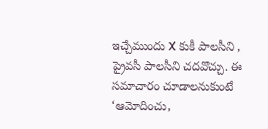ఇచ్చేముందు X కుకీ పాలసీని , ప్రైవసీ పాలసీని చదవొచ్చు. ఈ సమాచారం చూడాలనుకుంటే ‘ఆమోదించు,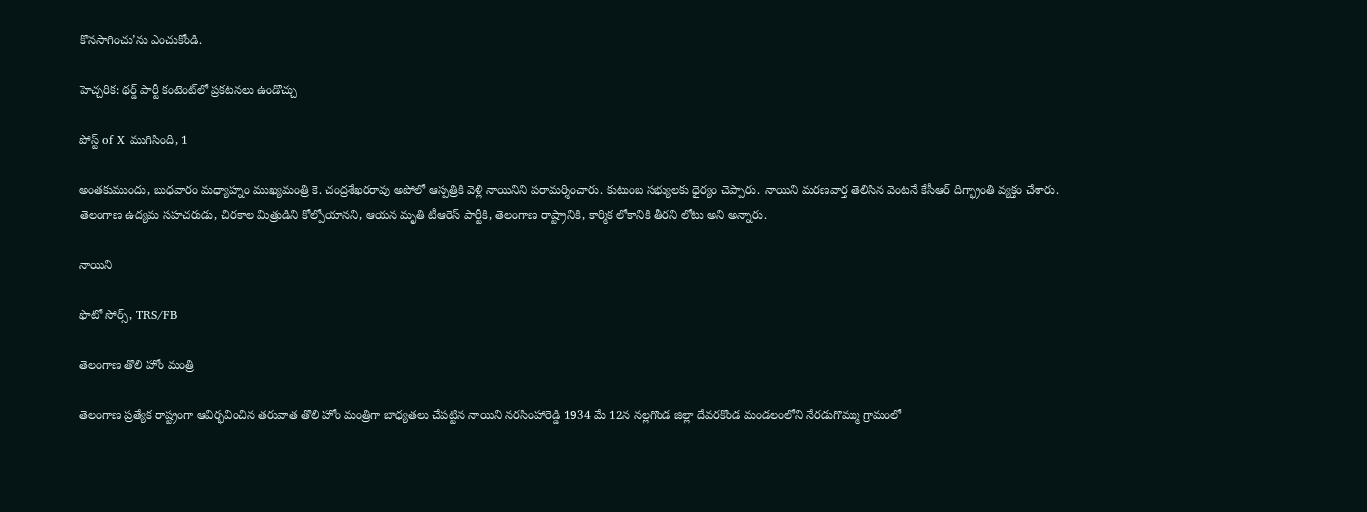కొనసాగించు’ను ఎంచుకోండి.

హెచ్చరిక: థర్డ్ పార్టీ కంటెంట్‌లో ప్రకటనలు ఉండొచ్చు

పోస్ట్ of X ముగిసింది, 1

అంతకుముందు, బుధవారం మధ్యాహ్నం ముఖ్యమంత్రి కె. చంద్రశేఖరరావు అపోలో ఆస్పత్రికి వెళ్లి నాయినిని పరామర్శించారు. కుటుంబ సభ్యులకు ధైర్యం చెప్పారు. నాయిని మరణవార్త తెలిసిన వెంటనే కేసీఆర్ దిగ్భ్రాంతి వ్యక్తం చేశారు. తెలంగాణ ఉద్యమ సహచరుడు, చిరకాల మిత్రుడిని కోల్పోయానని, ఆయన మృతి టీఆరెస్ పార్టీకి, తెలంగాణ రాష్ట్రానికి, కార్మిక లోకానికి తీరని లోటు అని అన్నారు.

నాయిని

ఫొటో సోర్స్, TRS/FB

తెలంగాణ తొలి హోం మంత్రి

తెలంగాణ ప్రత్యేక రాష్ట్రంగా ఆవిర్భవించిన తరువాత తొలి హోం మంత్రిగా బాధ్యతలు చేపట్టిన నాయిని నరసింహారెడ్డి 1934 మే 12న నల్లగొండ జిల్లా దేవరకొండ మండలంలోని నేరడుగొమ్ము గ్రామంలో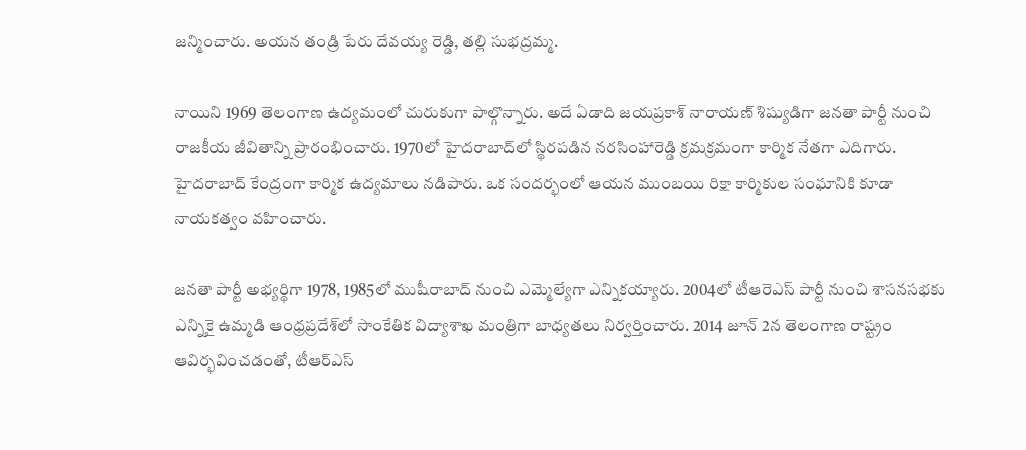జన్మించారు. అయన తండ్రి పేరు దేవయ్య రెడ్డి, తల్లి సుభద్రమ్మ.

నాయిని 1969 తెలంగాణ ఉద్యమంలో చురుకుగా పాల్గొన్నారు. అదే ఏడాది జయప్రకాశ్ నారాయణ్ శిష్యుడిగా జనతా పార్టీ నుంచి రాజకీయ జీవితాన్ని ప్రారంభించారు. 1970లో హైదరాబాద్‌లో స్థిరపడిన నరసింహారెడ్డి క్రమక్రమంగా కార్మిక నేతగా ఎదిగారు. హైదరాబాద్ కేంద్రంగా కార్మిక ఉద్యమాలు నడిపారు. ఒక సందర్భంలో ఆయన ముంబయి రిక్షా కార్మికుల సంఘానికి కూడా నాయకత్వం వహించారు.

జనతా పార్టీ అభ్యర్థిగా 1978, 1985లో ముషీరాబాద్ నుంచి ఎమ్మెల్యేగా ఎన్నికయ్యారు. 2004లో టీఆరెఎస్ పార్టీ నుంచి శాసనసభకు ఎన్నికై ఉమ్మడి ఆంధ్రప్రదేశ్‌లో సాంకేతిక విద్యాశాఖ మంత్రిగా బాధ్యతలు నిర్వర్తించారు. 2014 జూన్ 2న తెలంగాణ రాష్ట్రం ఆవిర్భవించడంతో, టీఆర్ఎస్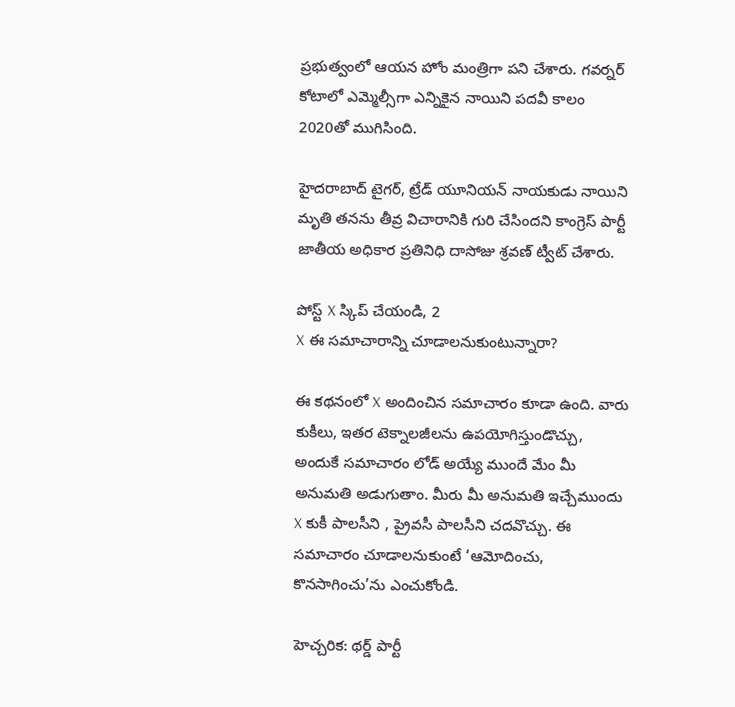ప్రభుత్వంలో ఆయన హోం మంత్రిగా పని చేశారు. గవర్నర్ కోటాలో ఎమ్మెల్సీగా ఎన్నికైన నాయిని పదవీ కాలం 2020తో ముగిసింది.

హైదరాబాద్ టైగర్, ట్రేడ్ యూనియన్ నాయకుడు నాయిని మృతి తనను తీవ్ర విచారానికి గురి చేసిందని కాంగ్రెస్ పార్టీ జాతీయ అధికార ప్రతినిధి దాసోజు శ్రవణ్ ట్వీట్ చేశారు.

పోస్ట్‌ X స్కిప్ చేయండి, 2
X ఈ సమాచారాన్ని చూడాలనుకుంటున్నారా?

ఈ కథనంలో X అందించిన సమాచారం కూడా ఉంది. వారు కుకీలు, ఇతర టెక్నాలజీలను ఉపయోగిస్తుండొచ్చు, అందుకే సమాచారం లోడ్ అయ్యే ముందే మేం మీ అనుమతి అడుగుతాం. మీరు మీ అనుమతి ఇచ్చేముందు X కుకీ పాలసీని , ప్రైవసీ పాలసీని చదవొచ్చు. ఈ సమాచారం చూడాలనుకుంటే ‘ఆమోదించు, కొనసాగించు’ను ఎంచుకోండి.

హెచ్చరిక: థర్డ్ పార్టీ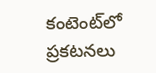కంటెంట్‌లో ప్రకటనలు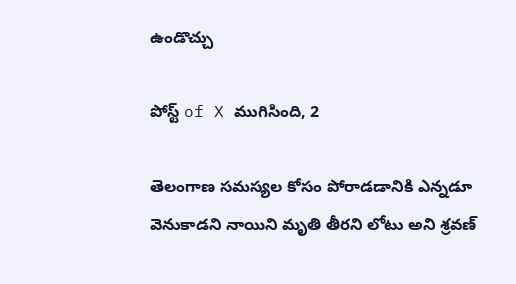ఉండొచ్చు

పోస్ట్ of X ముగిసింది, 2

తెలంగాణ సమస్యల కోసం పోరాడడానికి ఎన్నడూ వెనుకాడని నాయిని మృతి తీరని లోటు అని శ్రవణ్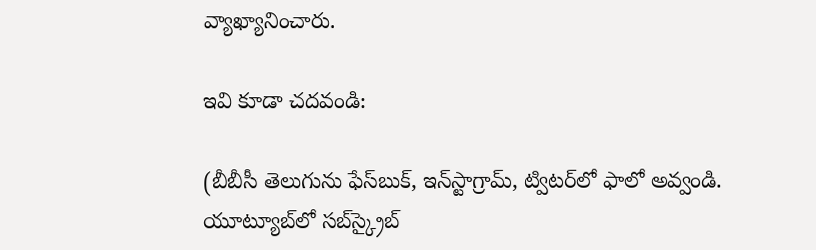వ్యాఖ్యానించారు.

ఇవి కూడా చదవండి:

(బీబీసీ తెలుగును ఫేస్‌బుక్, ఇన్‌స్టాగ్రామ్‌, ట్విటర్‌లో ఫాలో అవ్వండి. యూట్యూబ్‌లో సబ్‌స్క్రైబ్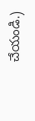చేయండి.)